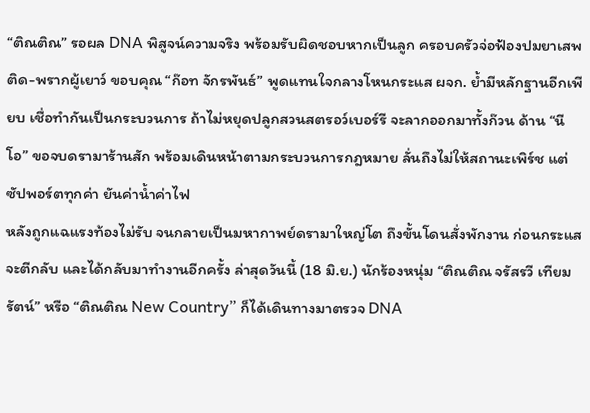“ติณติณ” รอผล DNA พิสูจน์ความจริง พร้อมรับผิดชอบหากเป็นลูก ครอบครัวจ่อฟ้องปมยาเสพติด-พรากผู้เยาว์ ขอบคุณ “ก๊อท จักรพันธ์” พูดแทนใจกลางโหนกระแส ผจก. ย้ำมีหลักฐานอีกเพียบ เชื่อทำกันเป็นกระบวนการ ถ้าไม่หยุดปลูกสวนสตรอว์เบอร์รี จะลากออกมาทั้งก๊วน ด้าน “นีโอ” ขอจบดรามาร้านสัก พร้อมเดินหน้าตามกระบวนการกฎหมาย ลั่นถึงไม่ให้สถานะเพิร์ช แต่ซัปพอร์ตทุกค่า ยันค่าน้ำค่าไฟ
หลังถูกแฉแรงท้องไม่รับ จนกลายเป็นมหากาพย์ดรามาใหญ่โต ถึงขั้นโดนสั่งพักงาน ก่อนกระแสจะตีกลับ และได้กลับมาทำงานอีกครั้ง ล่าสุดวันนี้ (18 มิ.ย.) นักร้องหนุ่ม “ติณติณ จรัสรวี เทียมรัตน์” หรือ “ติณติณ New Country” ก็ได้เดินทางมาตรวจ DNA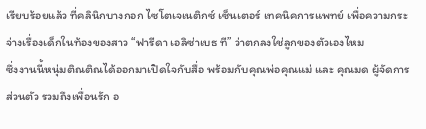เรียบร้อยแล้ว ที่คลินิกบางกอก ไซโตเจเนติกซ์ เซ็นเตอร์ เทคนิคการแพทย์ เพื่อความกระจ่างเรื่องเด็กในท้องของสาว “ฟารีดา เอลิซ่าเบธ ที” ว่าตกลงใช่ลูกของตัวเองไหม
ซึ่งงานนี้หนุ่มติณติณได้ออกมาเปิดใจกับสื่อ พร้อมกับคุณพ่อคุณแม่ และ คุณมด ผู้จัดการส่วนตัว รวมถึงเพื่อนรัก อ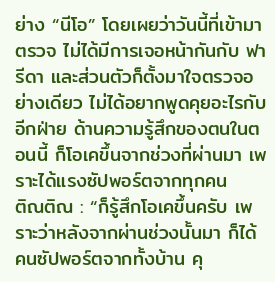ย่าง “นีโอ” โดยเผยว่าวันนี้ที่เข้ามาตรวจ ไม่ได้มีการเจอหน้ากันกับ ฟารีดา และส่วนตัวก็ตั้งมาใจตรวจอย่างเดียว ไม่ได้อยากพูดคุยอะไรกับอีกฝ่าย ด้านความรู้สึกของตนในตอนนี้ ก็โอเคขึ้นจากช่วงที่ผ่านมา เพราะได้แรงซัปพอร์ตจากทุกคน
ติณติณ : “ก็รู้สึกโอเคขึ้นครับ เพราะว่าหลังจากผ่านช่วงนั้นมา ก็ได้คนซัปพอร์ตจากทั้งบ้าน คุ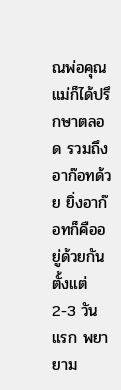ณพ่อคุณแม่ก็ได้ปรึกษาตลอด รวมถึงอาก๊อทด้วย ยิ่งอาก๊อทก็คืออยู่ด้วยกันตั้งแต่ 2-3 วันแรก พยายาม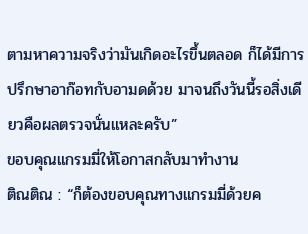ตามหาความจริงว่ามันเกิดอะไรขึ้นตลอด ก็ได้มีการปรึกษาอาก๊อทกับอามดด้วย มาจนถึงวันนี้รอสิ่งเดียวคือผลตรวจนั่นแหละครับ”
ขอบคุณแกรมมี่ให้โอกาสกลับมาทำงาน
ติณติณ : “ก็ต้องขอบคุณทางแกรมมี่ด้วยค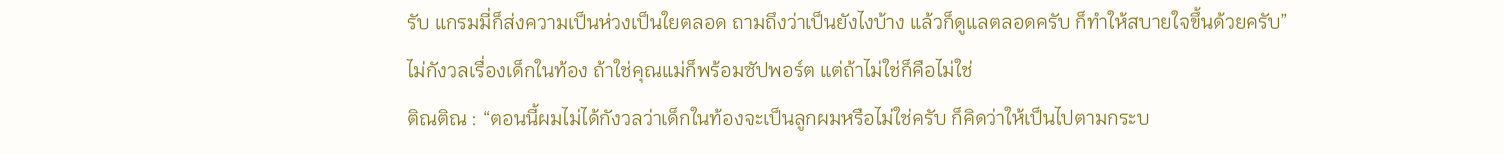รับ แกรมมี่ก็ส่งความเป็นห่วงเป็นใยตลอด ถามถึงว่าเป็นยังไงบ้าง แล้วก็ดูแลตลอดครับ ก็ทำให้สบายใจขึ้นด้วยครับ”
ไม่กังวลเรื่องเด็กในท้อง ถ้าใช่คุณแม่ก็พร้อมซัปพอร์ต แต่ถ้าไม่ใช่ก็คือไม่ใช่
ติณติณ : “ตอนนี้ผมไม่ได้กังวลว่าเด็กในท้องจะเป็นลูกผมหรือไม่ใช่ครับ ก็คิดว่าให้เป็นไปตามกระบ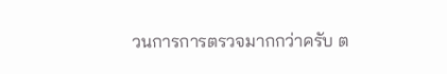วนการการตรวจมากกว่าครับ ต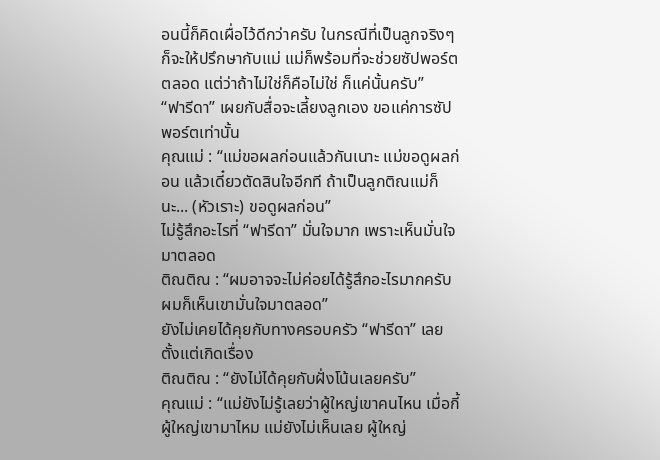อนนี้ก็คิดเผื่อไว้ดีกว่าครับ ในกรณีที่เป็นลูกจริงๆ ก็จะให้ปรึกษากับแม่ แม่ก็พร้อมที่จะช่วยซัปพอร์ตตลอด แต่ว่าถ้าไม่ใช่ก็คือไม่ใช่ ก็แค่นั้นครับ”
“ฟารีดา” เผยกับสื่อจะเลี้ยงลูกเอง ขอแค่การซัปพอร์ตเท่านั้น
คุณแม่ : “แม่ขอผลก่อนแล้วกันเนาะ แม่ขอดูผลก่อน แล้วเดี๋ยวตัดสินใจอีกที ถ้าเป็นลูกติณแม่ก็นะ... (หัวเราะ) ขอดูผลก่อน”
ไม่รู้สึกอะไรที่ “ฟารีดา” มั่นใจมาก เพราะเห็นมั่นใจมาตลอด
ติณติณ : “ผมอาจจะไม่ค่อยได้รู้สึกอะไรมากครับ ผมก็เห็นเขามั่นใจมาตลอด”
ยังไม่เคยได้คุยกับทางครอบครัว “ฟารีดา” เลย ตั้งแต่เกิดเรื่อง
ติณติณ : “ยังไม่ได้คุยกับฝั่งโน้นเลยครับ”
คุณแม่ : “แม่ยังไม่รู้เลยว่าผู้ใหญ่เขาคนไหน เมื่อกี้ผู้ใหญ่เขามาไหม แม่ยังไม่เห็นเลย ผู้ใหญ่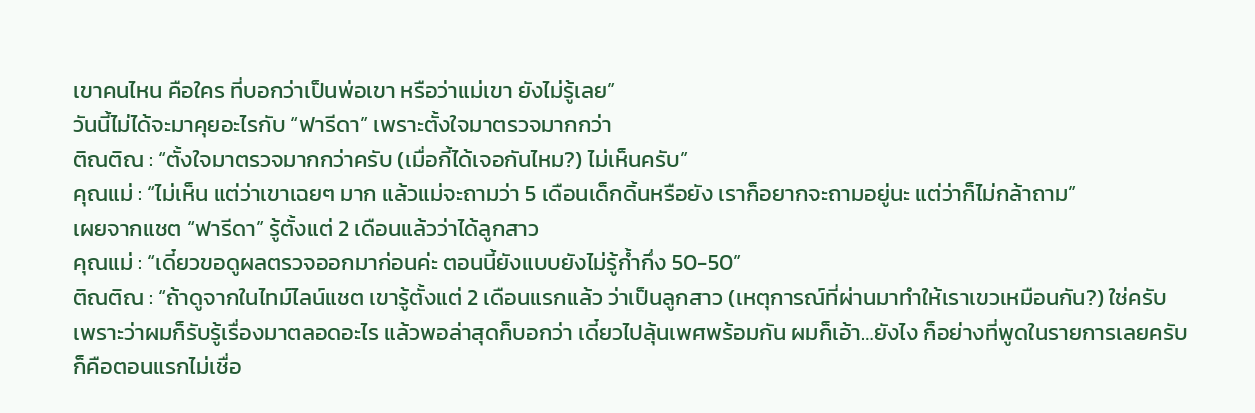เขาคนไหน คือใคร ที่บอกว่าเป็นพ่อเขา หรือว่าแม่เขา ยังไม่รู้เลย”
วันนี้ไม่ได้จะมาคุยอะไรกับ “ฟารีดา” เพราะตั้งใจมาตรวจมากกว่า
ติณติณ : “ตั้งใจมาตรวจมากกว่าครับ (เมื่อกี้ได้เจอกันไหม?) ไม่เห็นครับ”
คุณแม่ : “ไม่เห็น แต่ว่าเขาเฉยๆ มาก แล้วแม่จะถามว่า 5 เดือนเด็กดิ้นหรือยัง เราก็อยากจะถามอยู่นะ แต่ว่าก็ไม่กล้าถาม”
เผยจากแชต “ฟารีดา” รู้ตั้งแต่ 2 เดือนแล้วว่าได้ลูกสาว
คุณแม่ : “เดี๋ยวขอดูผลตรวจออกมาก่อนค่ะ ตอนนี้ยังแบบยังไม่รู้ก้ำกึ่ง 50-50”
ติณติณ : “ถ้าดูจากในไทม์ไลน์แชต เขารู้ตั้งแต่ 2 เดือนแรกแล้ว ว่าเป็นลูกสาว (เหตุการณ์ที่ผ่านมาทำให้เราเขวเหมือนกัน?) ใช่ครับ เพราะว่าผมก็รับรู้เรื่องมาตลอดอะไร แล้วพอล่าสุดก็บอกว่า เดี๋ยวไปลุ้นเพศพร้อมกัน ผมก็เอ้า…ยังไง ก็อย่างที่พูดในรายการเลยครับ ก็คือตอนแรกไม่เชื่อ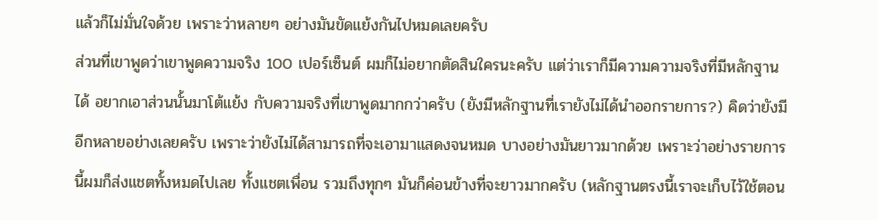แล้วก็ไม่มั่นใจด้วย เพราะว่าหลายๆ อย่างมันขัดแย้งกันไปหมดเลยครับ
ส่วนที่เขาพูดว่าเขาพูดความจริง 100 เปอร์เซ็นต์ ผมก็ไม่อยากตัดสินใครนะครับ แต่ว่าเราก็มีความความจริงที่มีหลักฐานได้ อยากเอาส่วนนั้นมาโต้แย้ง กับความจริงที่เขาพูดมากกว่าครับ (ยังมีหลักฐานที่เรายังไม่ได้นำออกรายการ?) คิดว่ายังมีอีกหลายอย่างเลยครับ เพราะว่ายังไม่ได้สามารถที่จะเอามาแสดงจนหมด บางอย่างมันยาวมากด้วย เพราะว่าอย่างรายการนี้ผมก็ส่งแชตทั้งหมดไปเลย ทั้งแชตเพื่อน รวมถึงทุกๆ มันก็ค่อนข้างที่จะยาวมากครับ (หลักฐานตรงนี้เราจะเก็บไว้ใช้ตอน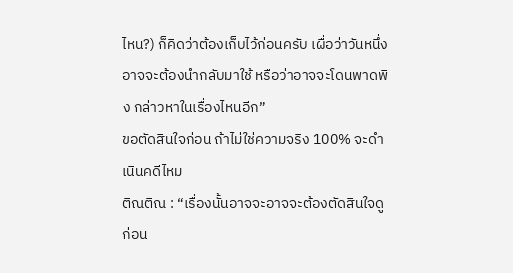ไหน?) ก็คิดว่าต้องเก็บไว้ก่อนครับ เผื่อว่าวันหนึ่งอาจจะต้องนำกลับมาใช้ หรือว่าอาจจะโดนพาดพิง กล่าวหาในเรื่องไหนอีก”
ขอตัดสินใจก่อน ถ้าไม่ใช่ความจริง 100% จะดำเนินคดีไหม
ติณติณ : “เรื่องนั้นอาจจะอาจจะต้องตัดสินใจดูก่อน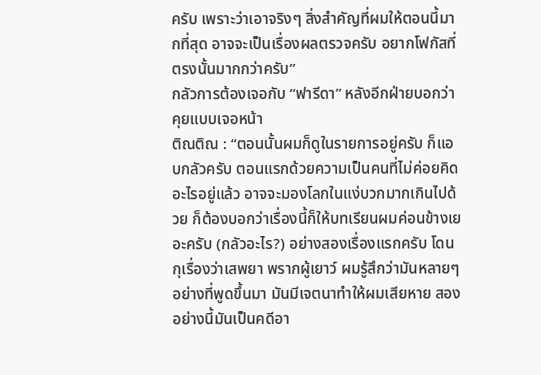ครับ เพราะว่าเอาจริงๆ สิ่งสำคัญที่ผมให้ตอนนี้มากที่สุด อาจจะเป็นเรื่องผลตรวจครับ อยากโฟกัสที่ตรงนั้นมากกว่าครับ”
กลัวการต้องเจอกับ “ฟารีดา” หลังอีกฝ่ายบอกว่าคุยแบบเจอหน้า
ติณติณ : “ตอนนั้นผมก็ดูในรายการอยู่ครับ ก็แอบกลัวครับ ตอนแรกด้วยความเป็นคนที่ไม่ค่อยคิดอะไรอยู่แล้ว อาจจะมองโลกในแง่บวกมากเกินไปด้วย ก็ต้องบอกว่าเรื่องนี้ก็ให้บทเรียนผมค่อนข้างเยอะครับ (กลัวอะไร?) อย่างสองเรื่องแรกครับ โดนกุเรื่องว่าเสพยา พรากผู้เยาว์ ผมรู้สึกว่ามันหลายๆ อย่างที่พูดขึ้นมา มันมีเจตนาทำให้ผมเสียหาย สองอย่างนี้มันเป็นคดีอา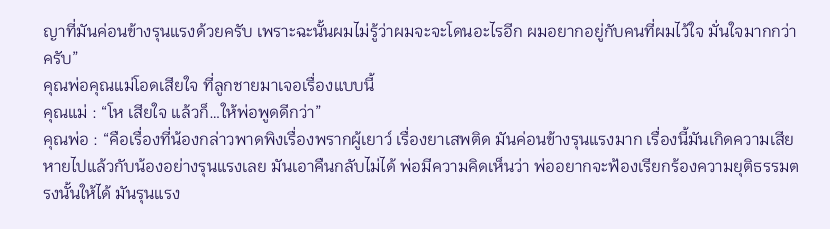ญาที่มันค่อนข้างรุนแรงด้วยครับ เพราะฉะนั้นผมไม่รู้ว่าผมจะจะโดนอะไรอีก ผมอยากอยู่กับคนที่ผมไว้ใจ มั่นใจมากกว่าครับ”
คุณพ่อคุณแม่โอดเสียใจ ที่ลูกชายมาเจอเรื่องแบบนี้
คุณแม่ : “โห เสียใจ แล้วก็…ให้พ่อพูดดีกว่า”
คุณพ่อ : “คือเรื่องที่น้องกล่าวพาดพิงเรื่องพรากผู้เยาว์ เรื่องยาเสพติด มันค่อนข้างรุนแรงมาก เรื่องนี้มันเกิดความเสียหายไปแล้วกับน้องอย่างรุนแรงเลย มันเอาคืนกลับไม่ได้ พ่อมีความคิดเห็นว่า พ่ออยากจะฟ้องเรียกร้องความยุติธรรมตรงนั้นให้ได้ มันรุนแรง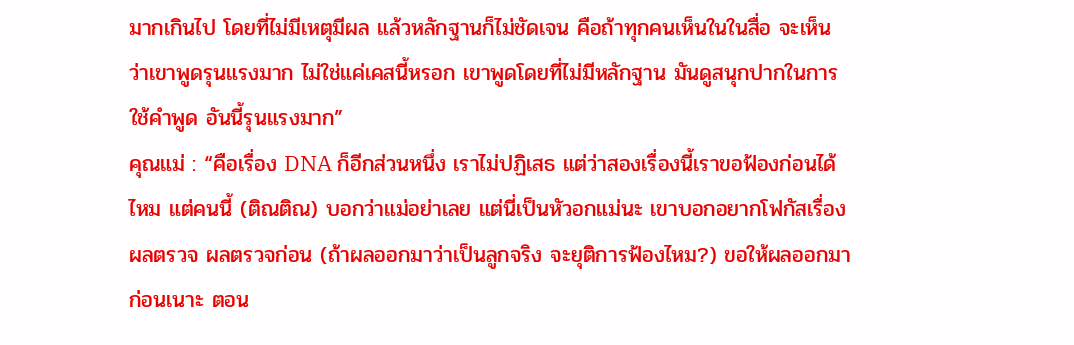มากเกินไป โดยที่ไม่มีเหตุมีผล แล้วหลักฐานก็ไม่ชัดเจน คือถ้าทุกคนเห็นในในสื่อ จะเห็นว่าเขาพูดรุนแรงมาก ไม่ใช่แค่เคสนี้หรอก เขาพูดโดยที่ไม่มีหลักฐาน มันดูสนุกปากในการใช้คำพูด อันนี้รุนแรงมาก”
คุณแม่ : “คือเรื่อง DNA ก็อีกส่วนหนึ่ง เราไม่ปฏิเสธ แต่ว่าสองเรื่องนี้เราขอฟ้องก่อนได้ไหม แต่คนนี้ (ติณติณ) บอกว่าแม่อย่าเลย แต่นี่เป็นหัวอกแม่นะ เขาบอกอยากโฟกัสเรื่องผลตรวจ ผลตรวจก่อน (ถ้าผลออกมาว่าเป็นลูกจริง จะยุติการฟ้องไหม?) ขอให้ผลออกมาก่อนเนาะ ตอน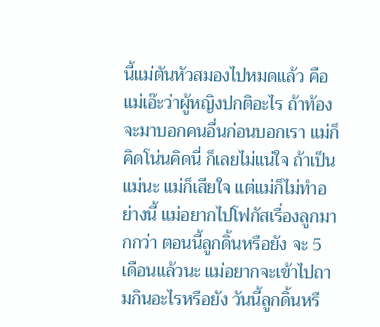นี้แม่ตันหัวสมองไปหมดแล้ว คือแม่เอ๊ะว่าผู้หญิงปกติอะไร ถ้าท้องจะมาบอกคนอื่นก่อนบอกเรา แม่ก็คิดโน่นคิดนี่ ก็เลยไม่แน่ใจ ถ้าเป็นแม่นะ แม่ก็เสียใจ แต่แม่ก็ไม่ทำอย่างนี้ แม่อยากไปโฟกัสเรื่องลูกมากกว่า ตอนนี้ลูกดิ้นหรือยัง จะ 5 เดือนแล้วนะ แม่อยากจะเข้าไปถามกินอะไรหรือยัง วันนี้ลูกดิ้นหรื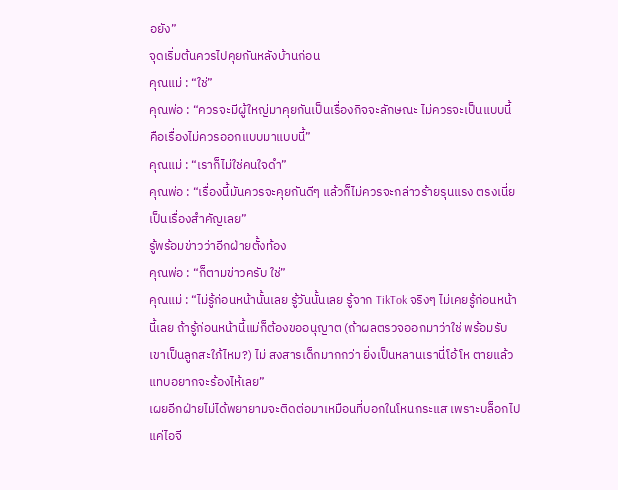อยัง”
จุดเริ่มต้นควรไปคุยกันหลังบ้านก่อน
คุณแม่ : “ใช่”
คุณพ่อ : “ควรจะมีผู้ใหญ่มาคุยกันเป็นเรื่องกิจจะลักษณะ ไม่ควรจะเป็นแบบนี้ คือเรื่องไม่ควรออกแบบมาแบบนี้”
คุณแม่ : “เราก็ไม่ใช่คนใจดำ”
คุณพ่อ : “เรื่องนี้มันควรจะคุยกันดีๆ แล้วก็ไม่ควรจะกล่าวร้ายรุนแรง ตรงเนี่ยเป็นเรื่องสำคัญเลย”
รู้พร้อมข่าวว่าอีกฝ่ายตั้งท้อง
คุณพ่อ : “ก็ตามข่าวครับ ใช่”
คุณแม่ : “ไม่รู้ก่อนหน้านั้นเลย รู้วันนั้นเลย รู้จาก TikTok จริงๆ ไม่เคยรู้ก่อนหน้านี้เลย ถ้ารู้ก่อนหน้านี้แม่ก็ต้องขออนุญาต (ถ้าผลตรวจออกมาว่าใช่ พร้อมรับเขาเป็นลูกสะใภ้ไหม?) ไม่ สงสารเด็กมากกว่า ยิ่งเป็นหลานเรานี่โอ้โห ตายแล้ว แทบอยากจะร้องไห้เลย”
เผยอีกฝ่ายไม่ได้พยายามจะติดต่อมาเหมือนที่บอกในโหนกระแส เพราะบล็อกไปแค่ไอจี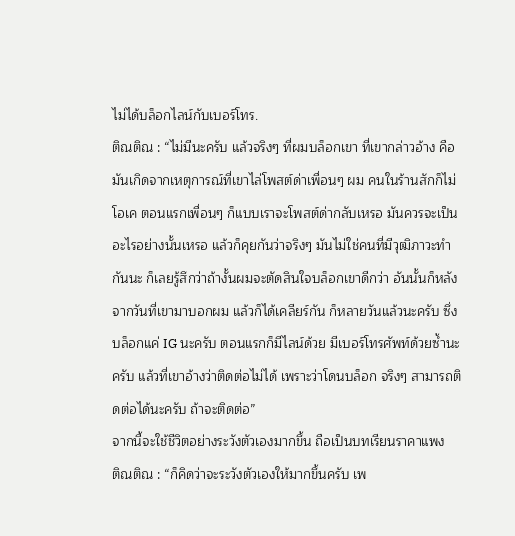ไม่ได้บล็อกไลน์กับเบอร์โทร.
ติณติณ : “ไม่มีนะครับ แล้วจริงๆ ที่ผมบล็อกเขา ที่เขากล่าวอ้าง คือมันเกิดจากเหตุการณ์ที่เขาไล่โพสต์ด่าเพื่อนๆ ผม คนในร้านสักก็ไม่โอเค ตอนแรกเพื่อนๆ ก็แบบเราจะโพสต์ด่ากลับเหรอ มันควรจะเป็นอะไรอย่างนั้นเหรอ แล้วก็คุยกันว่าจริงๆ มันไม่ใช่คนที่มีวุฒิภาวะทำกันนะ ก็เลยรู้สึกว่าถ้างั้นผมจะตัดสินใจบล็อกเขาดีกว่า อันนั้นก็หลังจากวันที่เขามาบอกผม แล้วก็ได้เคลียร์กัน ก็หลายวันแล้วนะครับ ซึ่งบล็อกแค่ IG นะครับ ตอนแรกก็มีไลน์ด้วย มีเบอร์โทรศัพท์ด้วยซ้ำนะครับ แล้วที่เขาอ้างว่าติดต่อไม่ได้ เพราะว่าโดนบล็อก จริงๆ สามารถติดต่อได้นะครับ ถ้าจะติดต่อ”
จากนี้จะใช้ชีวิตอย่างระวังตัวเองมากขึ้น ถือเป็นบทเรียนราคาแพง
ติณติณ : “ก็คิดว่าจะระวังตัวเองให้มากขึ้นครับ เพ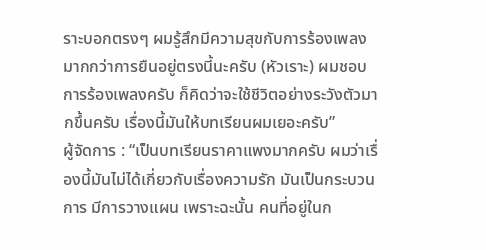ราะบอกตรงๆ ผมรู้สึกมีความสุขกับการร้องเพลงมากกว่าการยืนอยู่ตรงนี้นะครับ (หัวเราะ) ผมชอบการร้องเพลงครับ ก็คิดว่าจะใช้ชีวิตอย่างระวังตัวมากขึ้นครับ เรื่องนี้มันให้บทเรียนผมเยอะครับ”
ผู้จัดการ : “เป็นบทเรียนราคาแพงมากครับ ผมว่าเรื่องนี้มันไม่ได้เกี่ยวกับเรื่องความรัก มันเป็นกระบวนการ มีการวางแผน เพราะฉะนั้น คนที่อยู่ในก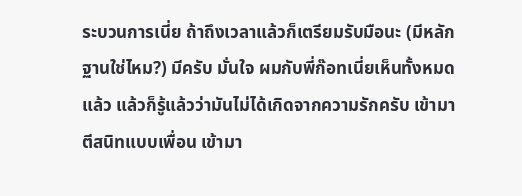ระบวนการเนี่ย ถ้าถึงเวลาแล้วก็เตรียมรับมือนะ (มีหลักฐานใช่ไหม?) มีครับ มั่นใจ ผมกับพี่ก๊อทเนี่ยเห็นทั้งหมดแล้ว แล้วก็รู้แล้วว่ามันไม่ได้เกิดจากความรักครับ เข้ามาตีสนิทแบบเพื่อน เข้ามา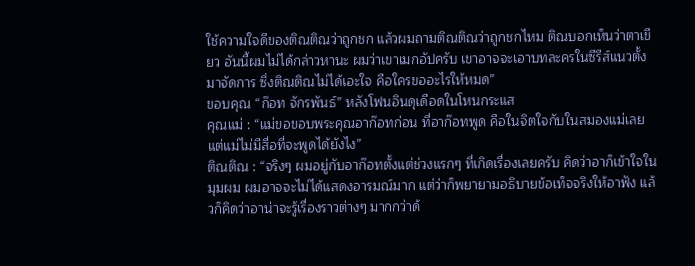ใช้ความใจดีของติณติณว่าถูกชก แล้วผมถามติณติณว่าถูกชกไหม ติณบอกเห็นว่าตาเขียว อันนี้ผมไม่ได้กล่าวหานะ ผมว่าเขาเมกอัปครับ เขาอาจจะเอาบทละครในซีรีส์แนวตั้งมาจัดการ ซึ่งติณติณไม่ได้เอะใจ คือใครขออะไรให้หมด”
ขอบคุณ “ก๊อท จักรพันธ์” หลังโฟนอินดุเดือดในโหนกระแส
คุณแม่ : “แม่ขอขอบพระคุณอาก๊อทก่อน ที่อาก๊อทพูด คือในจิตใจกับในสมองแม่เลย แต่แม่ไม่มีสื่อที่จะพูดได้ยังไง”
ติณติณ : “จริงๆ ผมอยู่กับอาก๊อทตั้งแต่ช่วงแรกๆ ที่เกิดเรื่องเลยครับ คิดว่าอาก็เข้าใจในมุมผม ผมอาจจะไม่ได้แสดงอารมณ์มาก แต่ว่าก็พยายามอธิบายข้อเท็จจริงให้อาฟัง แล้วก็คิดว่าอาน่าจะรู้เรื่องราวต่างๆ มากกว่าด้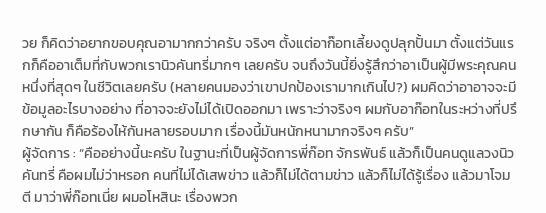วย ก็คิดว่าอยากขอบคุณอามากกว่าครับ จริงๆ ตั้งแต่อาก๊อทเลี้ยงดูปลุกปั้นมา ตั้งแต่วันแรกก็คืออาเต็มที่กับพวกเรานิวคันทรี่มากๆ เลยครับ จนถึงวันนี้ยิ่งรู้สึกว่าอาเป็นผู้มีพระคุณคนหนึ่งที่สุดๆ ในชีวิตเลยครับ (หลายคนมองว่าเขาปกป้องเรามากเกินไป?) ผมคิดว่าอาอาจจะมีข้อมูลอะไรบางอย่าง ที่อาจจะยังไม่ได้เปิดออกมา เพราะว่าจริงๆ ผมกับอาก๊อทในระหว่างที่ปรึกษากัน ก็คือร้องไห้กันหลายรอบมาก เรื่องนี้มันหนักหนามากจริงๆ ครับ”
ผู้จัดการ : “คืออย่างนี้นะครับ ในฐานะที่เป็นผู้จัดการพี่ก๊อท จักรพันธ์ แล้วก็เป็นคนดูแลวงนิวคันทรี่ คือผมไม่ว่าหรอก คนที่ไม่ได้เสพข่าว แล้วก็ไม่ได้ตามข่าว แล้วก็ไม่ได้รู้เรื่อง แล้วมาโจมตี มาว่าพี่ก๊อทเนี่ย ผมอโหสินะ เรื่องพวก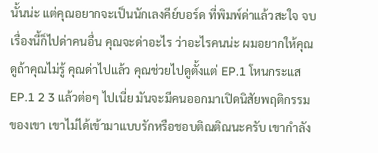นั้นน่ะ แต่คุณอยากจะเป็นนักเลงคีย์บอร์ด ที่พิมพ์ด่าแล้วสะใจ จบเรื่องนี้ก็ไปด่าคนอื่น คุณจะด่าอะไร ว่าอะไรคนน่ะ ผมอยากให้คุณดูถ้าคุณไม่รู้ คุณด่าไปแล้ว คุณช่วยไปดูตั้งแต่ EP.1 โหนกระแส EP.1 2 3 แล้วต่อๆ ไปเนี่ย มันจะมีคนออกมาเปิดนิสัยพฤติกรรมของเขา เขาไม่ได้เข้ามาแบบรักหรือชอบติณติณนะครับ เขากำลัง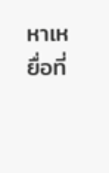หาเหยื่อที่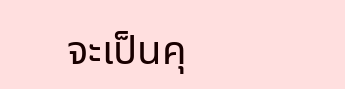จะเป็นคุ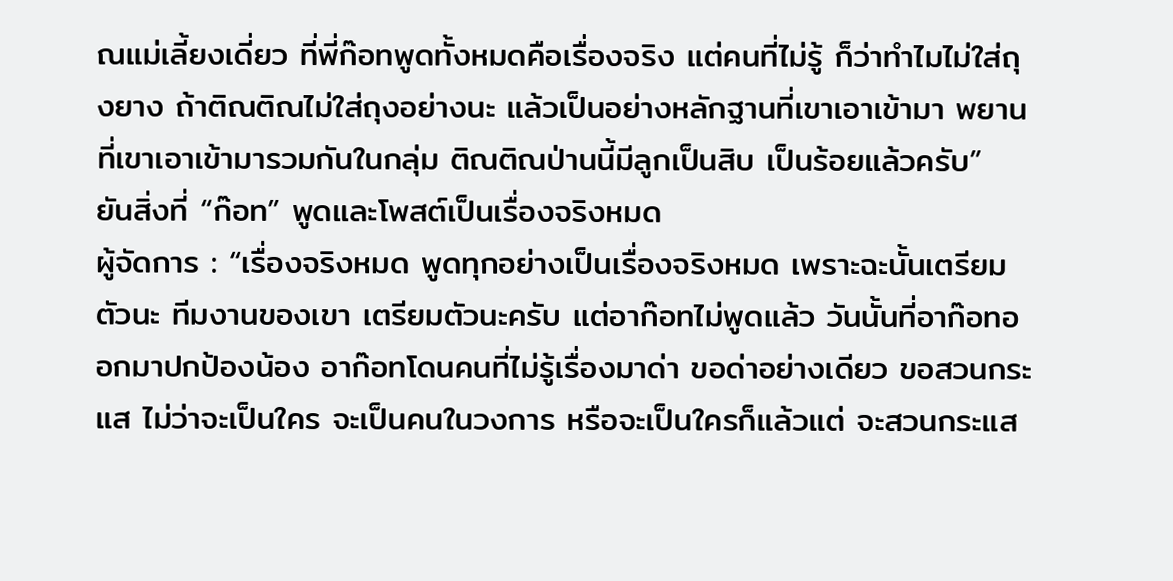ณแม่เลี้ยงเดี่ยว ที่พี่ก๊อทพูดทั้งหมดคือเรื่องจริง แต่คนที่ไม่รู้ ก็ว่าทำไมไม่ใส่ถุงยาง ถ้าติณติณไม่ใส่ถุงอย่างนะ แล้วเป็นอย่างหลักฐานที่เขาเอาเข้ามา พยานที่เขาเอาเข้ามารวมกันในกลุ่ม ติณติณป่านนี้มีลูกเป็นสิบ เป็นร้อยแล้วครับ”
ยันสิ่งที่ “ก๊อท” พูดและโพสต์เป็นเรื่องจริงหมด
ผู้จัดการ : “เรื่องจริงหมด พูดทุกอย่างเป็นเรื่องจริงหมด เพราะฉะนั้นเตรียมตัวนะ ทีมงานของเขา เตรียมตัวนะครับ แต่อาก๊อทไม่พูดแล้ว วันนั้นที่อาก๊อทออกมาปกป้องน้อง อาก๊อทโดนคนที่ไม่รู้เรื่องมาด่า ขอด่าอย่างเดียว ขอสวนกระแส ไม่ว่าจะเป็นใคร จะเป็นคนในวงการ หรือจะเป็นใครก็แล้วแต่ จะสวนกระแส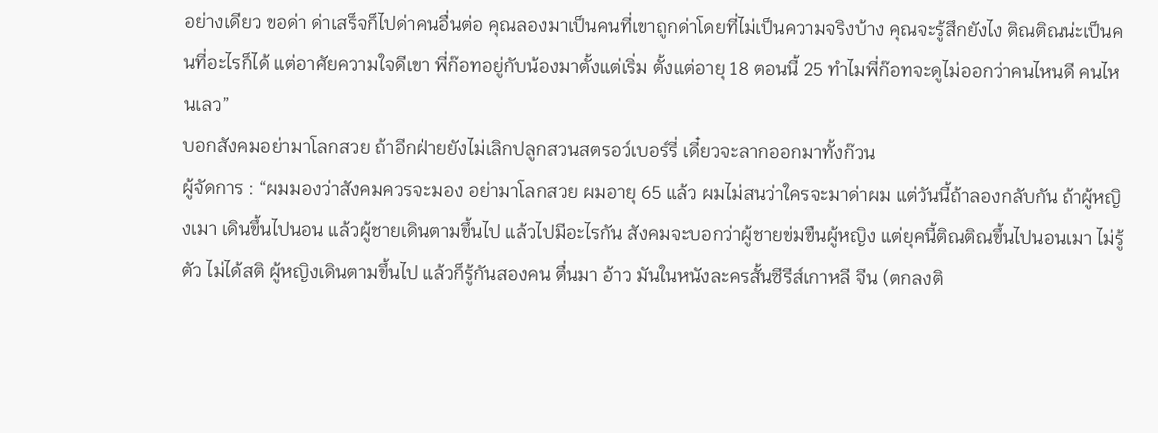อย่างเดียว ขอด่า ด่าเสร็จก็ไปด่าคนอื่นต่อ คุณลองมาเป็นคนที่เขาถูกด่าโดยที่ไม่เป็นความจริงบ้าง คุณจะรู้สึกยังไง ติณติณน่ะเป็นคนที่อะไรก็ได้ แต่อาศัยความใจดีเขา พี่ก๊อทอยู่กับน้องมาตั้งแต่เริ่ม ตั้งแต่อายุ 18 ตอนนี้ 25 ทำไมพี่ก๊อทจะดูไม่ออกว่าคนไหนดี คนไหนเลว”
บอกสังคมอย่ามาโลกสวย ถ้าอีกฝ่ายยังไม่เลิกปลูกสวนสตรอว์เบอร์รี่ เดี๋ยวจะลากออกมาทั้งก๊วน
ผู้จัดการ : “ผมมองว่าสังคมควรจะมอง อย่ามาโลกสวย ผมอายุ 65 แล้ว ผมไม่สนว่าใครจะมาด่าผม แต่วันนี้ถ้าลองกลับกัน ถ้าผู้หญิงเมา เดินขึ้นไปนอน แล้วผู้ชายเดินตามขึ้นไป แล้วไปมีอะไรกัน สังคมจะบอกว่าผู้ชายข่มขืนผู้หญิง แต่ยุคนี้ติณติณขึ้นไปนอนเมา ไม่รู้ตัว ไม่ได้สติ ผู้หญิงเดินตามขึ้นไป แล้วก็รู้กันสองคน ตื่นมา อ้าว มันในหนังละครสั้นซีรีส์เกาหลี จีน (ตกลงติ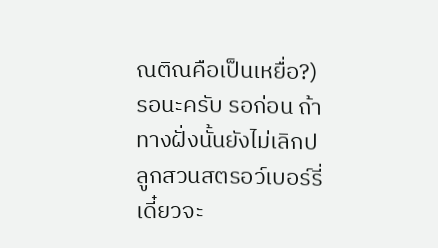ณติณคือเป็นเหยื่อ?) รอนะครับ รอก่อน ถ้าทางฝั่งนั้นยังไม่เลิกปลูกสวนสตรอว์เบอร์รี่ เดี๋ยวจะ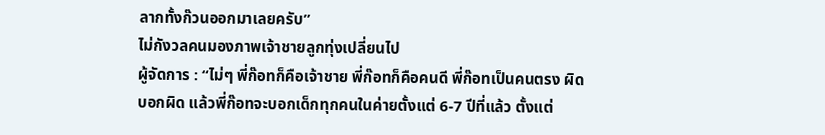ลากทั้งก๊วนออกมาเลยครับ”
ไม่กังวลคนมองภาพเจ้าชายลูกทุ่งเปลี่ยนไป
ผู้จัดการ : “ไม่ๆ พี่ก๊อทก็คือเจ้าชาย พี่ก๊อทก็คือคนดี พี่ก๊อทเป็นคนตรง ผิดบอกผิด แล้วพี่ก๊อทจะบอกเด็กทุกคนในค่ายตั้งแต่ 6-7 ปีที่แล้ว ตั้งแต่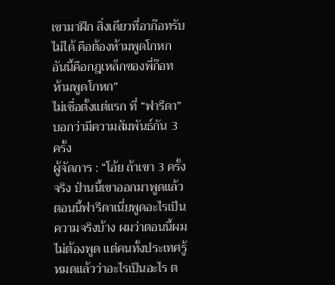เขามาฝึก สิ่งเดียวที่อาก๊อทรับไม่ได้ คือต้องห้ามพูดโกหก อันนี้คือกฎเหล็กของพี่ก๊อท ห้ามพูดโกหก”
ไม่เชื่อตั้งแต่แรก ที่ “ฟารีดา” บอกว่ามีความสัมพันธ์กัน 3 ครั้ง
ผู้จัดการ : “โอ้ย ถ้าเขา 3 ครั้งจริง ป่านนี้เขาออกมาพูดแล้ว ตอนนี้ฟารีดาเนี่ยพูดอะไรเป็นความจริงบ้าง ผมว่าตอนนี้ผมไม่ต้องพูด แต่คนทั้งประเทศรู้หมดแล้วว่าอะไรเป็นอะไร ต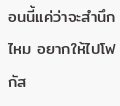อนนี้แค่ว่าจะสำนึกไหม อยากให้ไปโฟกัส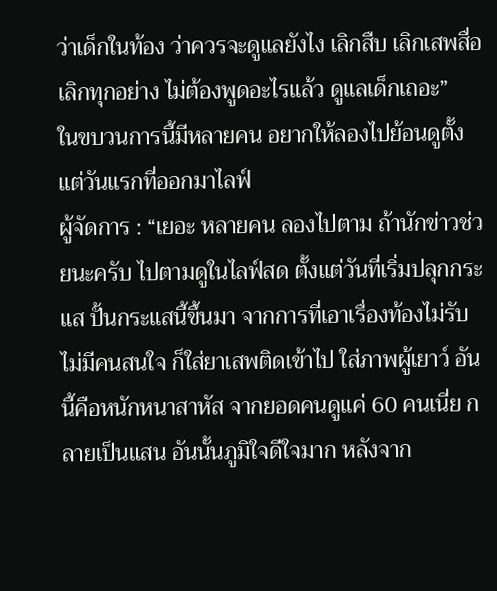ว่าเด็กในท้อง ว่าควรจะดูแลยังไง เลิกสืบ เลิกเสพสื่อ เลิกทุกอย่าง ไม่ต้องพูดอะไรแล้ว ดูแลเด็กเถอะ”
ในขบวนการนี้มีหลายคน อยากให้ลองไปย้อนดูตั้งแต่วันแรกที่ออกมาไลฟ์
ผู้จัดการ : “เยอะ หลายคน ลองไปตาม ถ้านักข่าวช่วยนะครับ ไปตามดูในไลฟ์สด ตั้งแต่วันที่เริ่มปลุกกระแส ปั้นกระแสนี้ขึ้นมา จากการที่เอาเรื่องท้องไม่รับ ไม่มีคนสนใจ ก็ใส่ยาเสพติดเข้าไป ใส่ภาพผู้เยาว์ อันนี้คือหนักหนาสาหัส จากยอดคนดูแค่ 60 คนเนี่ย กลายเป็นแสน อันนั้นภูมิใจดีใจมาก หลังจาก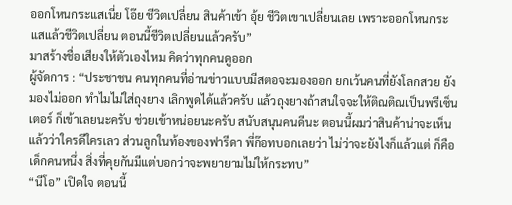ออกโหนกระแสเนี่ย โอ๊ย ชีวิตเปลี่ยน สินค้าเข้า อุ้ย ชีวิตเขาเปลี่ยนเลย เพราะออกโหนกระแสแล้วชีวิตเปลี่ยน ตอนนี้ชีวิตเปลี่ยนแล้วครับ”
มาสร้างชื่อเสียงให้ตัวเองไหม คิดว่าทุกคนดูออก
ผู้จัดการ : “ประชาชน คนทุกคนที่อ่านข่าวแบบมีสตอจะมองออก ยกเว้นคนที่ยังโลกสวย ยังมองไม่ออก ทำไมไม่ใส่ถุงยาง เลิกพูดได้แล้วครับ แล้วถุงยางถ้าสนใจจะให้ติณติณเป็นพรีเซ็นเตอร์ ก็เข้าเลยนะครับ ช่วยเข้าหน่อยนะครับ สนับสนุนคนดีนะ ตอนนี้ผมว่าสินค้าน่าจะเห็นแล้วว่าใครดีใครเลว ส่วนลูกในท้องของฟารีดา พี่ก๊อทบอกเลยว่า ไม่ว่าจะยังไงก็แล้วแต่ ก็คือเด็กคนหนึ่ง สิ่งที่คุยกันมีแต่บอกว่าจะพยายามไม่ให้กระทบ”
“นีโอ” เปิดใจ ตอนนี้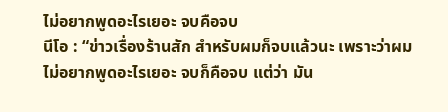ไม่อยากพูดอะไรเยอะ จบคือจบ
นีโอ : “ข่าวเรื่องร้านสัก สำหรับผมก็จบแล้วนะ เพราะว่าผมไม่อยากพูดอะไรเยอะ จบก็คือจบ แต่ว่า มัน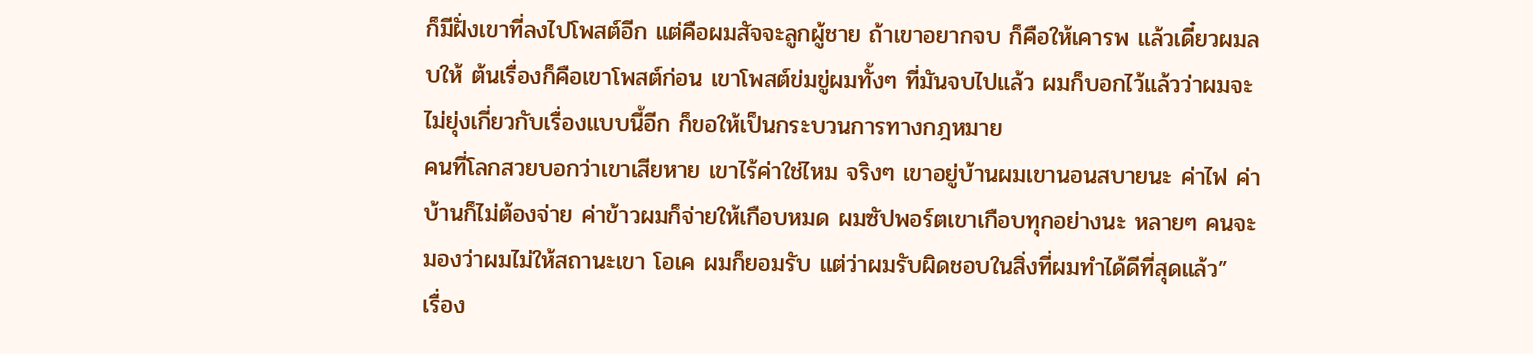ก็มีฝั่งเขาที่ลงไปโพสต์อีก แต่คือผมสัจจะลูกผู้ชาย ถ้าเขาอยากจบ ก็คือให้เคารพ แล้วเดี๋ยวผมลบให้ ต้นเรื่องก็คือเขาโพสต์ก่อน เขาโพสต์ข่มขู่ผมทั้งๆ ที่มันจบไปแล้ว ผมก็บอกไว้แล้วว่าผมจะไม่ยุ่งเกี่ยวกับเรื่องแบบนี้อีก ก็ขอให้เป็นกระบวนการทางกฎหมาย
คนที่โลกสวยบอกว่าเขาเสียหาย เขาไร้ค่าใช่ไหม จริงๆ เขาอยู่บ้านผมเขานอนสบายนะ ค่าไฟ ค่าบ้านก็ไม่ต้องจ่าย ค่าข้าวผมก็จ่ายให้เกือบหมด ผมซัปพอร์ตเขาเกือบทุกอย่างนะ หลายๆ คนจะมองว่าผมไม่ให้สถานะเขา โอเค ผมก็ยอมรับ แต่ว่าผมรับผิดชอบในสิ่งที่ผมทำได้ดีที่สุดแล้ว”
เรื่อง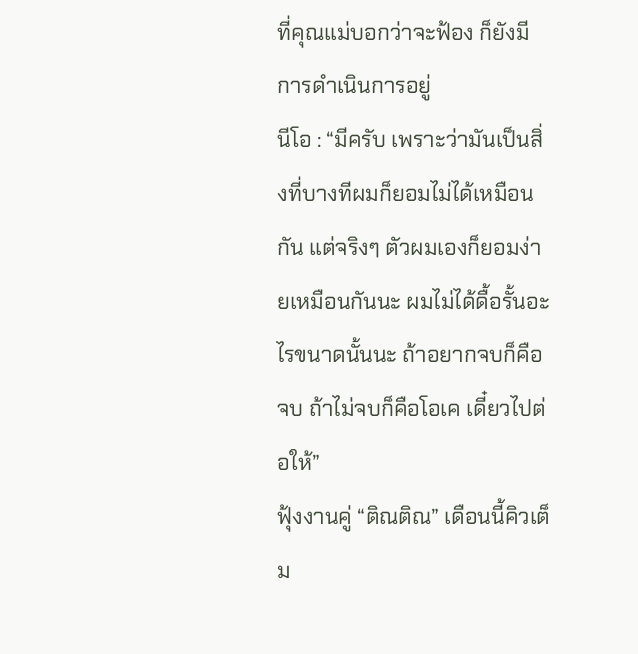ที่คุณแม่บอกว่าจะฟ้อง ก็ยังมีการดำเนินการอยู่
นีโอ : “มีครับ เพราะว่ามันเป็นสิ่งที่บางทีผมก็ยอมไม่ได้เหมือนกัน แต่จริงๆ ตัวผมเองก็ยอมง่ายเหมือนกันนะ ผมไม่ได้ดื้อรั้นอะไรขนาดนั้นนะ ถ้าอยากจบก็คือจบ ถ้าไม่จบก็คือโอเค เดี๋ยวไปต่อให้”
ฟุ้งงานคู่ “ติณติณ” เดือนนี้คิวเต็ม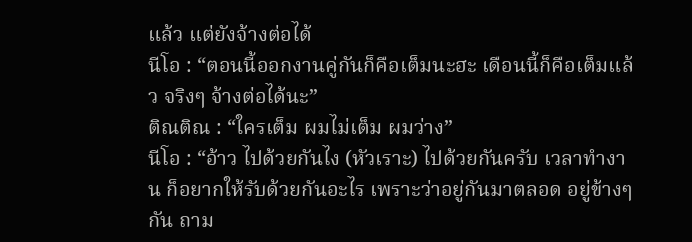แล้ว แต่ยังจ้างต่อได้
นีโอ : “ตอนนี้ออกงานคู่กันก็คือเต็มนะฮะ เดือนนี้ก็คือเต็มแล้ว จริงๆ จ้างต่อได้นะ”
ติณติณ : “ใครเต็ม ผมไม่เต็ม ผมว่าง”
นีโอ : “อ้าว ไปด้วยกันไง (หัวเราะ) ไปด้วยกันครับ เวลาทำงาน ก็อยากให้รับด้วยกันอะไร เพราะว่าอยู่กันมาตลอด อยู่ข้างๆ กัน ถาม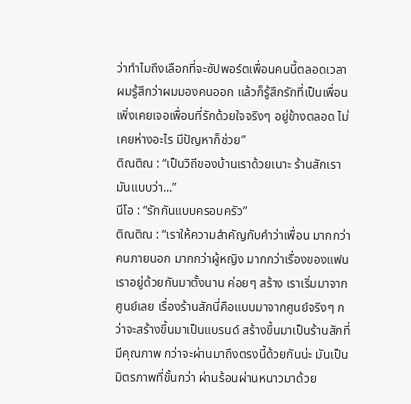ว่าทำไมถึงเลือกที่จะซัปพอร์ตเพื่อนคนนี้ตลอดเวลา ผมรู้สึกว่าผมมองคนออก แล้วก็รู้สึกรักที่เป็นเพื่อน เพิ่งเคยเจอเพื่อนที่รักด้วยใจจริงๆ อยู่ข้างตลอด ไม่เคยห่างอะไร มีปัญหาก็ช่วย”
ติณติณ : “เป็นวิถีของบ้านเราด้วยเนาะ ร้านสักเรา มันแบบว่า...”
นีโอ : “รักกันแบบครอบครัว”
ติณติณ : “เราให้ความสำคัญกับคำว่าเพื่อน มากกว่าคนภายนอก มากกว่าผู้หญิง มากกว่าเรื่องของแฟน เราอยู่ด้วยกันมาตั้งนาน ค่อยๆ สร้าง เราเริ่มมาจากศูนย์เลย เรื่องร้านสักนี่คือแบบมาจากศูนย์จริงๆ กว่าจะสร้างขึ้นมาเป็นแบรนด์ สร้างขึ้นมาเป็นร้านสักที่มีคุณภาพ กว่าจะผ่านมาถึงตรงนี้ด้วยกันน่ะ มันเป็นมิตรภาพที่ขั้นกว่า ผ่านร้อนผ่านหนาวมาด้วย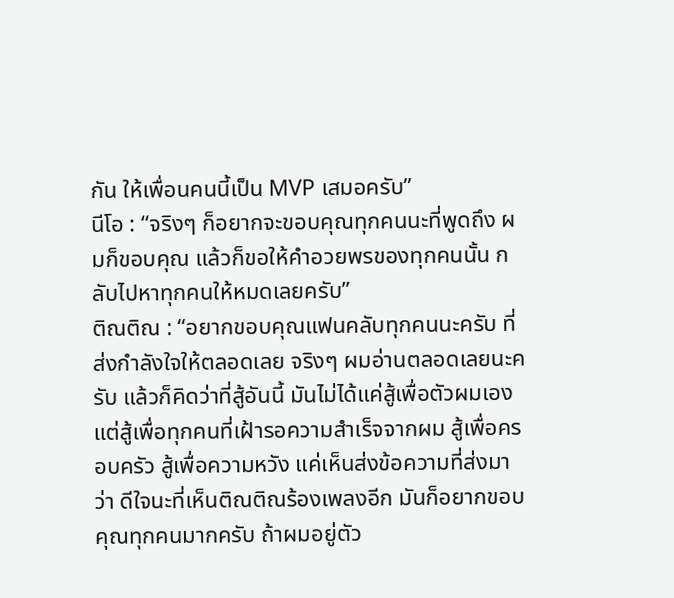กัน ให้เพื่อนคนนี้เป็น MVP เสมอครับ”
นีโอ : “จริงๆ ก็อยากจะขอบคุณทุกคนนะที่พูดถึง ผมก็ขอบคุณ แล้วก็ขอให้คำอวยพรของทุกคนนั้น กลับไปหาทุกคนให้หมดเลยครับ”
ติณติณ : “อยากขอบคุณแฟนคลับทุกคนนะครับ ที่ส่งกำลังใจให้ตลอดเลย จริงๆ ผมอ่านตลอดเลยนะครับ แล้วก็คิดว่าที่สู้อันนี้ มันไม่ได้แค่สู้เพื่อตัวผมเอง แต่สู้เพื่อทุกคนที่เฝ้ารอความสำเร็จจากผม สู้เพื่อครอบครัว สู้เพื่อความหวัง แค่เห็นส่งข้อความที่ส่งมาว่า ดีใจนะที่เห็นติณติณร้องเพลงอีก มันก็อยากขอบคุณทุกคนมากครับ ถ้าผมอยู่ตัว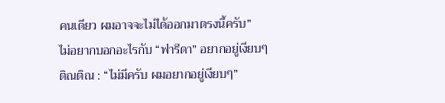คนเดียว ผมอาจจะไม่ได้ออกมาตรงนี้ครับ”
ไม่อยากบอกอะไรกับ “ฟารีดา” อยากอยู่เงียบๆ
ติณติณ : “ไม่มีครับ ผมอยากอยู่เงียบๆ”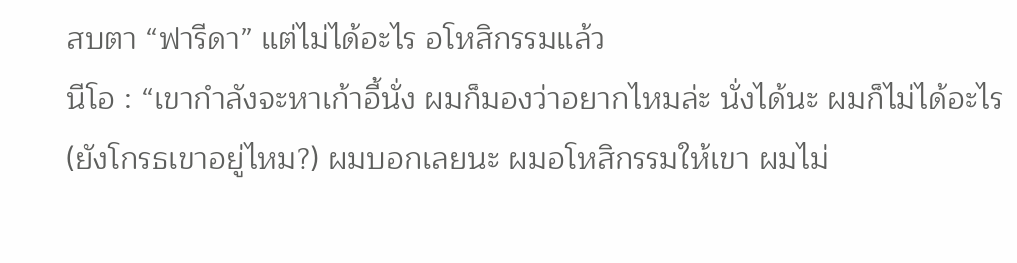สบตา “ฟารีดา” แต่ไม่ได้อะไร อโหสิกรรมแล้ว
นีโอ : “เขากำลังจะหาเก้าอี้นั่ง ผมก็มองว่าอยากไหมล่ะ นั่งได้นะ ผมก็ไม่ได้อะไร (ยังโกรธเขาอยู่ไหม?) ผมบอกเลยนะ ผมอโหสิกรรมให้เขา ผมไม่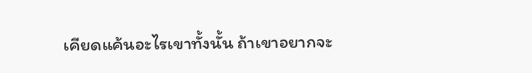เคียดแค้นอะไรเขาทั้งนั้น ถ้าเขาอยากจะ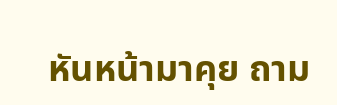หันหน้ามาคุย ถาม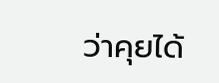ว่าคุยได้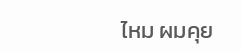ไหม ผมคุย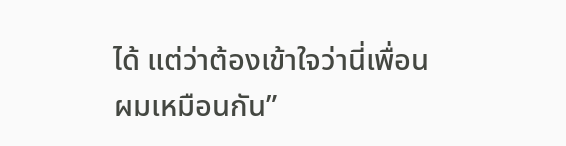ได้ แต่ว่าต้องเข้าใจว่านี่เพื่อนผมเหมือนกัน”